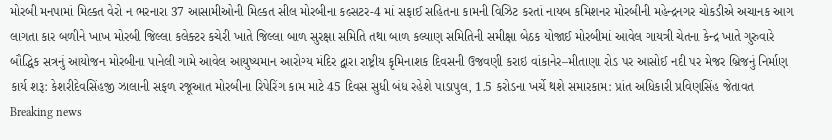મોરબી મનપામાં મિલ્કત વેરો ન ભરનારા 37 આસામીઓની મિલ્કત સીલ મોરબીના કલ્સટર-4 માં સફાઈ સહિતના કામની વિઝિટ કરતાં નાયબ કમિશનર મોરબીની મહેન્દ્રનગર ચોકડીએ અચાનક આગ લાગતા કાર બળીને ખાખ મોરબી જિલ્લા કલેક્ટર કચેરી ખાતે જિલ્લા બાળ સુરક્ષા સમિતિ તથા બાળ કલ્યાણ સમિતિની સમીક્ષા બેઠક યોજાઈ મોરબીમાં આવેલ ગાયત્રી ચેતના કેન્દ્ર ખાતે ગુરુવારે બૌદ્ધિક સત્રનું આયોજન મોરબીના પાનેલી ગામે આવેલ આયુષ્યમાન આરોગ્ય મંદિર દ્વારા રાષ્ટ્રીય કૃમિનાશક દિવસની ઉજવણી કરાઇ વાંકાનેર–મીતાણા રોડ પર આસોઈ નદી પર મેજર બ્રિજનું નિર્માણ કાર્ય શરૂ: કેશરીદેવસિંહજી ઝાલાની સફળ રજૂઆત મોરબીના રિપેરિંગ કામ માટે 45 દિવસ સુધી બંધ રહેશે પાડાપુલ, 1.5 કરોડના ખર્ચે થશે સમારકામ: પ્રાંત અધિકારી પ્રવિણસિંહ જેતાવત
Breaking news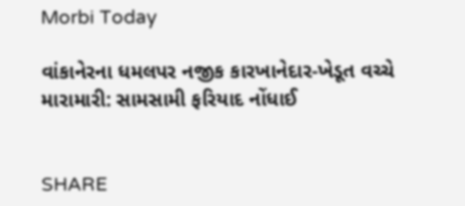Morbi Today

વાંકાનેરના ધમલપર નજીક કારખાનેદાર-ખેડૂત વચ્ચે મારામારી: સામસામી ફરિયાદ નોંધાઈ


SHARE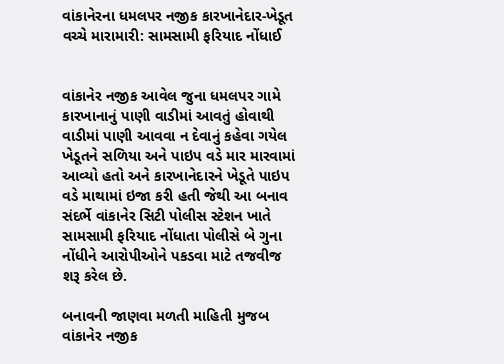વાંકાનેરના ધમલપર નજીક કારખાનેદાર-ખેડૂત વચ્ચે મારામારી: સામસામી ફરિયાદ નોંધાઈ


વાંકાનેર નજીક આવેલ જુના ધમલપર ગામે કારખાનાનું પાણી વાડીમાં આવતું હોવાથી વાડીમાં પાણી આવવા ન દેવાનું કહેવા ગયેલ ખેડૂતને સળિયા અને પાઇપ વડે માર મારવામાં આવ્યો હતો અને કારખાનેદારને ખેડૂતે પાઇપ વડે માથામાં ઇજા કરી હતી જેથી આ બનાવ સંદર્ભે વાંકાનેર સિટી પોલીસ સ્ટેશન ખાતે સામસામી ફરિયાદ નોંધાતા પોલીસે બે ગુના નોંધીને આરોપીઓને પકડવા માટે તજવીજ શરૂ કરેલ છે.

બનાવની જાણવા મળતી માહિતી મુજબ વાંકાનેર નજીક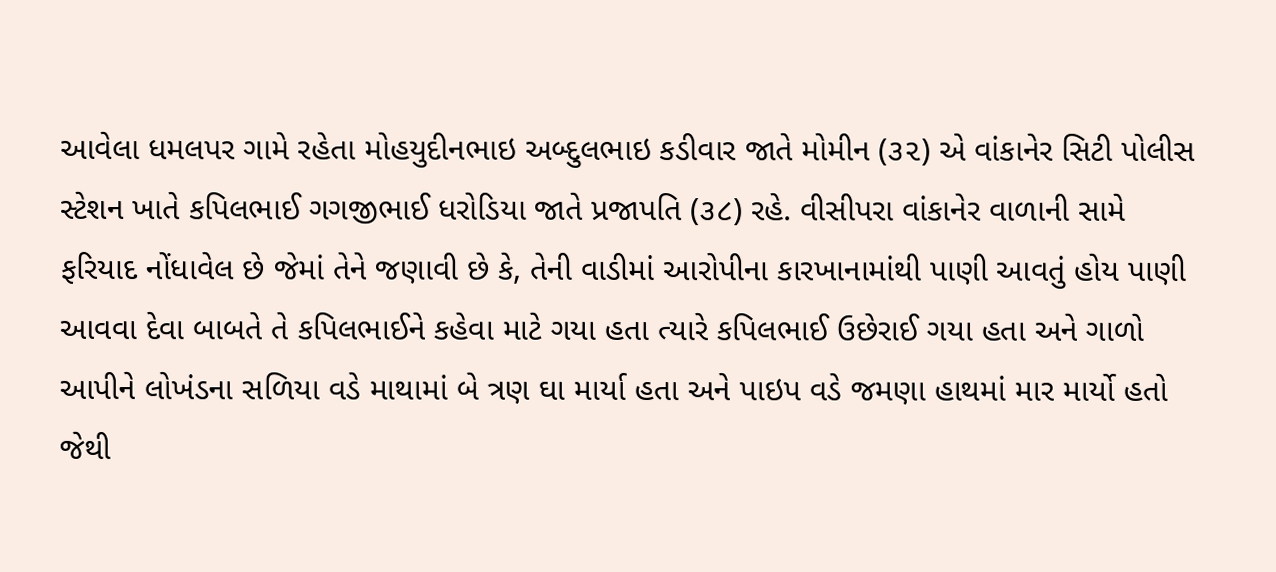આવેલા ધમલપર ગામે રહેતા મોહયુદીનભાઇ અબ્દુલભાઇ કડીવાર જાતે મોમીન (૩૨) એ વાંકાનેર સિટી પોલીસ સ્ટેશન ખાતે કપિલભાઈ ગગજીભાઈ ધરોડિયા જાતે પ્રજાપતિ (૩૮) રહે. વીસીપરા વાંકાનેર વાળાની સામે ફરિયાદ નોંધાવેલ છે જેમાં તેને જણાવી છે કે, તેની વાડીમાં આરોપીના કારખાનામાંથી પાણી આવતું હોય પાણી આવવા દેવા બાબતે તે કપિલભાઈને કહેવા માટે ગયા હતા ત્યારે કપિલભાઈ ઉછેરાઈ ગયા હતા અને ગાળો આપીને લોખંડના સળિયા વડે માથામાં બે ત્રણ ઘા માર્યા હતા અને પાઇપ વડે જમણા હાથમાં માર માર્યો હતો જેથી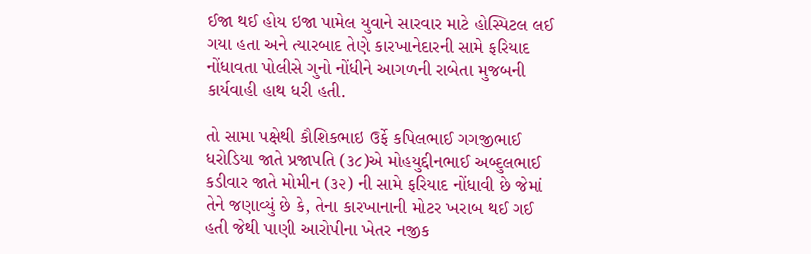ઈજા થઈ હોય ઇજા પામેલ યુવાને સારવાર માટે હોસ્પિટલ લઈ ગયા હતા અને ત્યારબાદ તેણે કારખાનેદારની સામે ફરિયાદ નોંધાવતા પોલીસે ગુનો નોંધીને આગળની રાબેતા મુજબની કાર્યવાહી હાથ ધરી હતી.

તો સામા પક્ષેથી કૌશિકભાઇ ઉર્ફે કપિલભાઈ ગગજીભાઈ ધરોડિયા જાતે પ્રજાપતિ (૩૮)એ મોહયુદ્દીનભાઈ અબ્દુલભાઈ કડીવાર જાતે મોમીન (૩૨) ની સામે ફરિયાદ નોંધાવી છે જેમાં તેને જણાવ્યું છે કે, તેના કારખાનાની મોટર ખરાબ થઈ ગઈ હતી જેથી પાણી આરોપીના ખેતર નજીક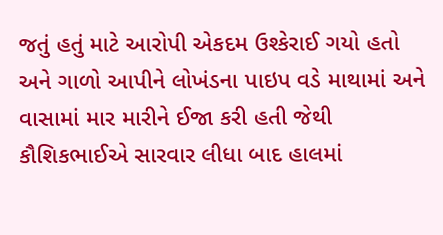જતું હતું માટે આરોપી એકદમ ઉશ્કેરાઈ ગયો હતો અને ગાળો આપીને લોખંડના પાઇપ વડે માથામાં અને વાસામાં માર મારીને ઈજા કરી હતી જેથી કૌશિકભાઈએ સારવાર લીધા બાદ હાલમાં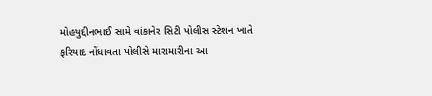મોહયુદ્દીનભાઈ સામે વાંકાનેર સિટી પોલીસ સ્ટેશન ખાતે ફરિયાદ નોંધાવતા પોલીસે મારામારીના આ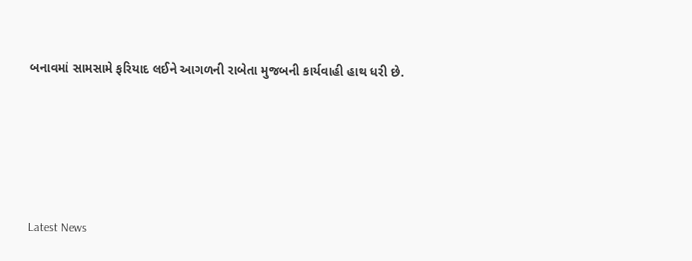બનાવમાં સામસામે ફરિયાદ લઈને આગળની રાબેતા મુજબની કાર્યવાહી હાથ ધરી છે.






Latest News